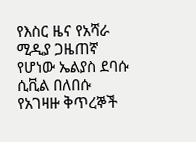የእስር ዜና የአሻራ ሚዲያ ጋዜጠኛ የሆነው ኤልያስ ደባሱ ሲቪል በለበሱ የአገዛዙ ቅጥረኞች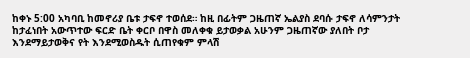ከቀኑ 5:00 አካባቢ ከመኖሪያ ቤቱ ታፍኖ ተወሰደ። ከዚ በፊትም ጋዜጠኛ ኤልያስ ደባሱ ታፍኖ ለሳምንታት ከታፈነበት አውጥተው ፍርድ ቤት ቀርቦ በዋስ መለቀቁ ይታወቃል አሁንም ጋዜጠኛው ያለበት ቦታ እንደማይታወቅና የት እንደሚወስዱት ሲጠየቁም ምላሽ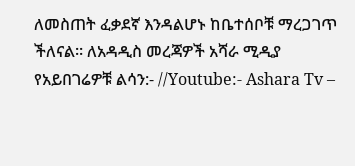ለመስጠት ፈቃደኛ እንዳልሆኑ ከቤተሰቦቹ ማረጋገጥ ችለናል። ለአዳዲስ መረጃዎች አሻራ ሚዲያ የአይበገሬዎቹ ልሳን:- //Youtube:- Ashara Tv –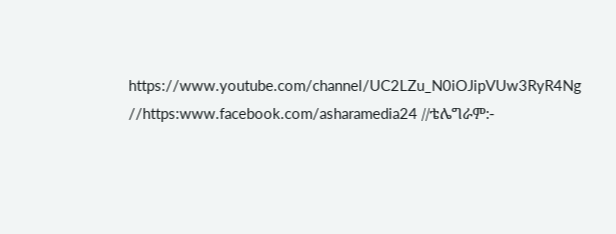https://www.youtube.com/channel/UC2LZu_N0iOJipVUw3RyR4Ng //https:www.facebook.com/asharamedia24 //ቴሌግራም:-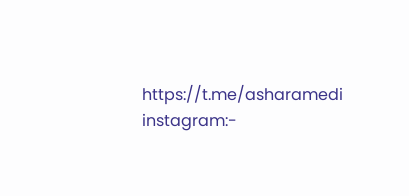https://t.me/asharamedi instagram:-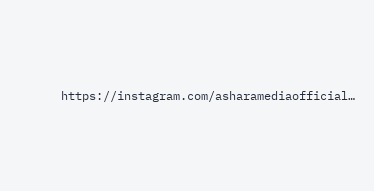https://instagram.com/asharamediaofficial…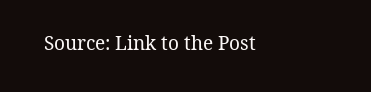Source: Link to the Post